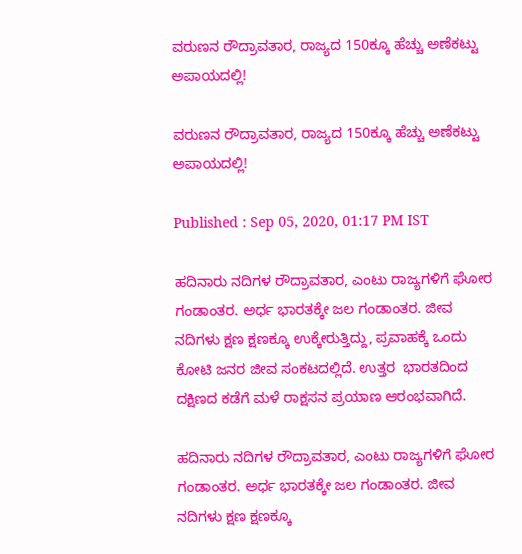ವರುಣನ ರೌದ್ರಾವತಾರ, ರಾಜ್ಯದ 150ಕ್ಕೂ ಹೆಚ್ಚು ಅಣೆಕಟ್ಟು ಅಪಾಯದಲ್ಲಿ!

ವರುಣನ ರೌದ್ರಾವತಾರ, ರಾಜ್ಯದ 150ಕ್ಕೂ ಹೆಚ್ಚು ಅಣೆಕಟ್ಟು ಅಪಾಯದಲ್ಲಿ!

Published : Sep 05, 2020, 01:17 PM IST

ಹದಿನಾರು ನದಿಗಳ ರೌದ್ರಾವತಾರ, ಎಂಟು ರಾಜ್ಯಗಳಿಗೆ ಘೋರ ಗಂಡಾಂತರ. ಅರ್ಧ ಭಾರತಕ್ಕೇ ಜಲ ಗಂಡಾಂತರ. ಜೀವ ನದಿಗಳು ಕ್ಷಣ ಕ್ಷಣಕ್ಕೂ ಉಕ್ಕೇರುತ್ತಿದ್ದು, ಪ್ರವಾಹಕ್ಕೆ ಒಂದು ಕೋಟಿ ಜನರ ಜೀವ ಸಂಕಟದಲ್ಲಿದೆ. ಉತ್ತರ  ಭಾರತದಿಂದ ದಕ್ಷಿಣದ ಕಡೆಗೆ ಮಳೆ ರಾಕ್ಷಸನ ಪ್ರಯಾಣ ಆರಂಭವಾಗಿದೆ.

ಹದಿನಾರು ನದಿಗಳ ರೌದ್ರಾವತಾರ, ಎಂಟು ರಾಜ್ಯಗಳಿಗೆ ಘೋರ ಗಂಡಾಂತರ. ಅರ್ಧ ಭಾರತಕ್ಕೇ ಜಲ ಗಂಡಾಂತರ. ಜೀವ ನದಿಗಳು ಕ್ಷಣ ಕ್ಷಣಕ್ಕೂ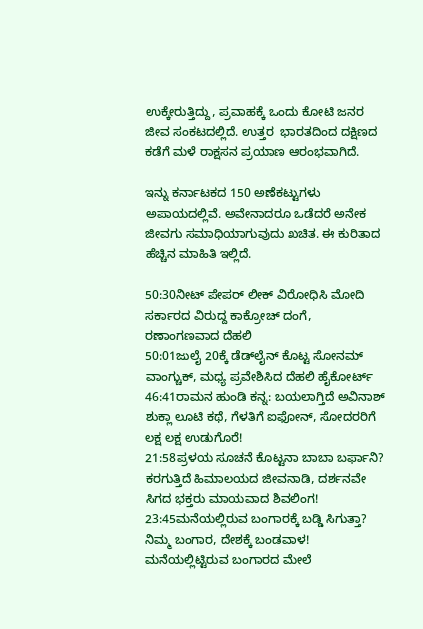ಉಕ್ಕೇರುತ್ತಿದ್ದು, ಪ್ರವಾಹಕ್ಕೆ ಒಂದು ಕೋಟಿ ಜನರ ಜೀವ ಸಂಕಟದಲ್ಲಿದೆ. ಉತ್ತರ  ಭಾರತದಿಂದ ದಕ್ಷಿಣದ ಕಡೆಗೆ ಮಳೆ ರಾಕ್ಷಸನ ಪ್ರಯಾಣ ಆರಂಭವಾಗಿದೆ.

ಇನ್ನು ಕರ್ನಾಟಕದ 150 ಅಣೆಕಟ್ಟುಗಳು ಅಪಾಯದಲ್ಲಿವೆ. ಅವೇನಾದರೂ ಒಡೆದರೆ ಅನೇಕ ಜೀವಗು ಸಮಾಧಿಯಾಗುವುದು ಖಚಿತ. ಈ ಕುರಿತಾದ ಹೆಚ್ಚಿನ ಮಾಹಿತಿ ಇಲ್ಲಿದೆ.

50:30ನೀಟ್ ಪೇಪರ್ ಲೀಕ್ ವಿರೋಧಿಸಿ ಮೋದಿ ಸರ್ಕಾರದ ವಿರುದ್ದ ಕಾಕ್ರೋಚ್ ದಂಗೆ, ರಣಾಂಗಣವಾದ ದೆಹಲಿ
50:01ಜುಲೈ 20ಕ್ಕೆ ಡೆಡ್‌ಲೈನ್ ಕೊಟ್ಟ ಸೋನಮ್ ವಾಂಗ್ಚುಕ್, ಮಧ್ಯ ಪ್ರವೇಶಿಸಿದ ದೆಹಲಿ ಹೈಕೋರ್ಟ್
46:41ರಾಮನ ಹುಂಡಿ ಕನ್ನ: ಬಯಲಾಗ್ತಿದೆ ಅವಿನಾಶ್ ಶುಕ್ಲಾ ಲೂಟಿ ಕಥೆ, ಗೆಳತಿಗೆ ಐಫೋನ್, ಸೋದರರಿಗೆ ಲಕ್ಷ ಲಕ್ಷ ಉಡುಗೊರೆ!
21:58ಪ್ರಳಯ ಸೂಚನೆ ಕೊಟ್ಟನಾ ಬಾಬಾ ಬರ್ಫಾನಿ? ಕರಗುತ್ತಿದೆ ಹಿಮಾಲಯದ ಜೀವನಾಡಿ, ದರ್ಶನವೇ ಸಿಗದ ಭಕ್ತರು ಮಾಯವಾದ ಶಿವಲಿಂಗ!
23:45ಮನೆಯಲ್ಲಿರುವ ಬಂಗಾರಕ್ಕೆ ಬಡ್ಡಿ ಸಿಗುತ್ತಾ? ನಿಮ್ಮ ಬಂಗಾರ, ದೇಶಕ್ಕೆ ಬಂಡವಾಳ! ಮನೆಯಲ್ಲಿಟ್ಟಿರುವ ಬಂಗಾರದ ಮೇಲೆ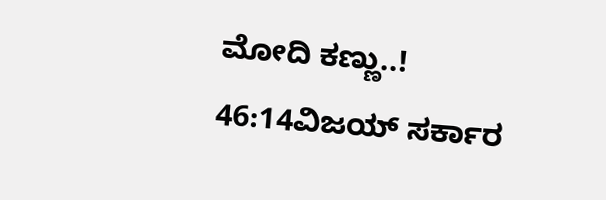ಮೋದಿ ಕಣ್ಣು..!
46:14ವಿಜಯ್ ಸರ್ಕಾರ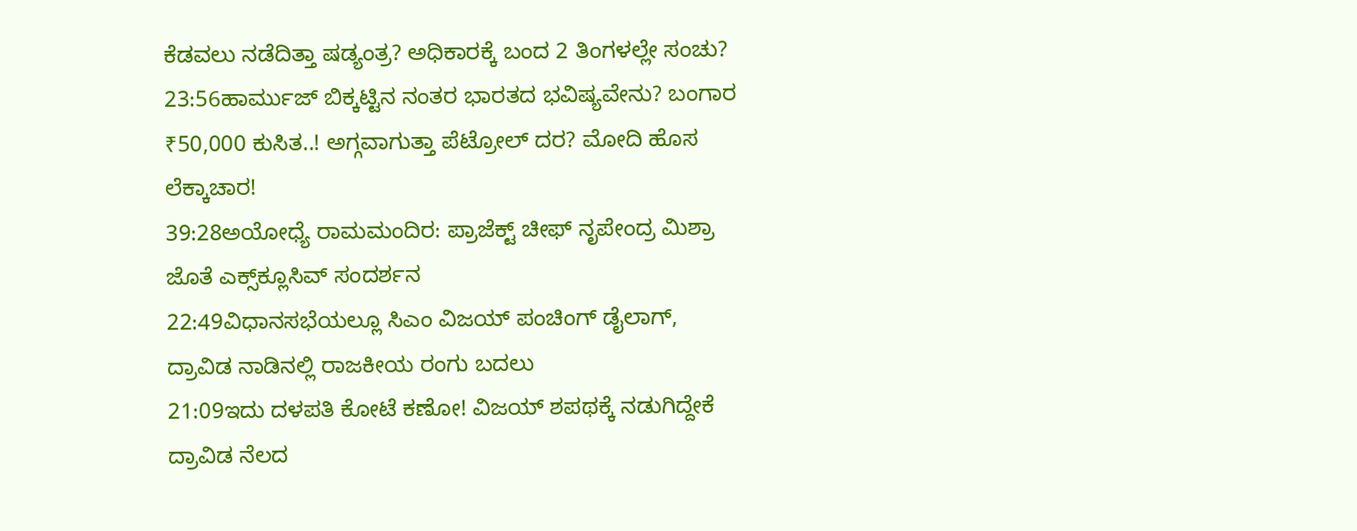ಕೆಡವಲು ನಡೆದಿತ್ತಾ ಷಡ್ಯಂತ್ರ? ಅಧಿಕಾರಕ್ಕೆ ಬಂದ 2 ತಿಂಗಳಲ್ಲೇ ಸಂಚು?
23:56ಹಾರ್ಮುಜ್ ಬಿಕ್ಕಟ್ಟಿನ ನಂತರ ಭಾರತದ ಭವಿಷ್ಯವೇನು? ಬಂಗಾರ ₹50,000 ಕುಸಿತ..! ಅಗ್ಗವಾಗುತ್ತಾ ಪೆಟ್ರೋಲ್ ದರ? ಮೋದಿ ಹೊಸ ಲೆಕ್ಕಾಚಾರ!
39:28ಅಯೋಧ್ಯೆ ರಾಮಮಂದಿರ: ಪ್ರಾಜೆಕ್ಟ್ ಚೀಫ್ ನೃಪೇಂದ್ರ ಮಿಶ್ರಾ ಜೊತೆ ಎಕ್ಸ್‌ಕ್ಲೂಸಿವ್ ಸಂದರ್ಶನ
22:49ವಿಧಾನಸಭೆಯಲ್ಲೂ ಸಿಎಂ ವಿಜಯ್ ಪಂಚಿಂಗ್ ಡೈಲಾಗ್, ದ್ರಾವಿಡ ನಾಡಿನಲ್ಲಿ ರಾಜಕೀಯ ರಂಗು ಬದಲು
21:09ಇದು ದಳಪತಿ ಕೋಟೆ ಕಣೋ! ವಿಜಯ್ ಶಪಥಕ್ಕೆ ನಡುಗಿದ್ದೇಕೆ ದ್ರಾವಿಡ ನೆಲದ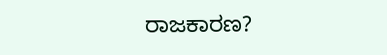ರಾಜಕಾರಣ?